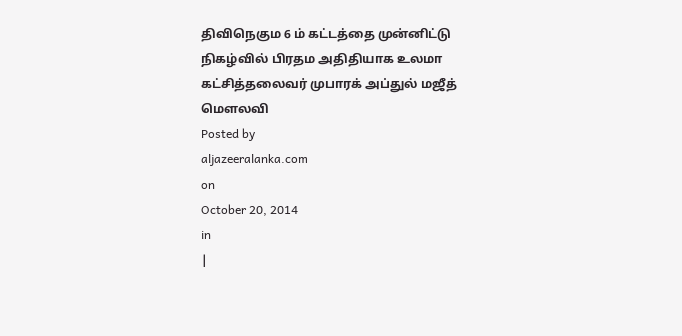திவிநெகும 6 ம் கட்டத்தை முன்னிட்டு நிகழ்வில் பிரதம அதிதியாக உலமா கட்சித்தலைவர் முபாரக் அப்துல் மஜீத் மௌலவி
Posted by
aljazeeralanka.com
on
October 20, 2014
in
|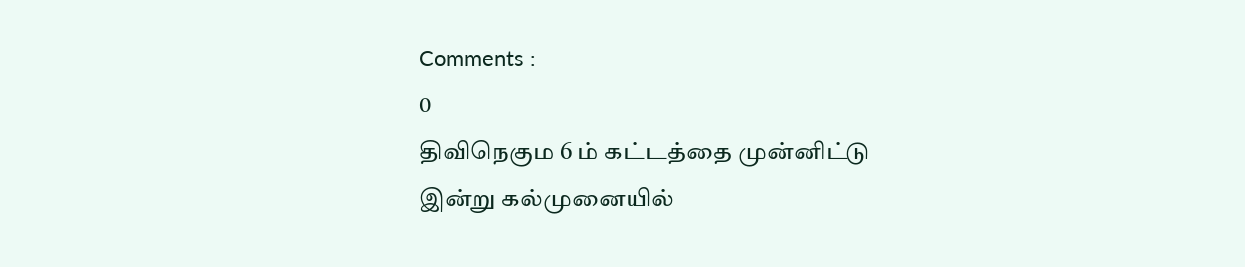Comments :
0
திவிநெகும 6 ம் கட்டத்தை முன்னிட்டு இன்று கல்முனையில்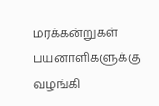மரக்கன்றுகள் பயனாளிகளுக்கு வழங்கி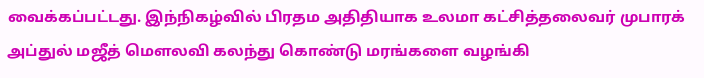வைக்கப்பட்டது. இந்நிகழ்வில் பிரதம அதிதியாக உலமா கட்சித்தலைவர் முபாரக் அப்துல் மஜீத் மௌலவி கலந்து கொண்டு மரங்களை வழங்கி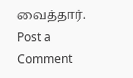வைத்தார்.
Post a Comment